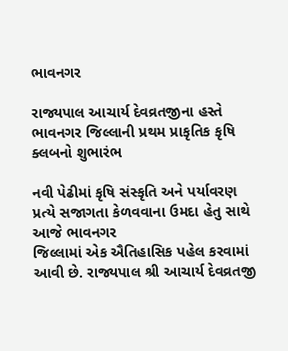ભાવનગર

રાજ્યપાલ આચાર્ય દેવવ્રતજીના હસ્તે ભાવનગર જિલ્લાની પ્રથમ પ્રાકૃતિક કૃષિ ક્લબનો શુભારંભ

નવી પેઢીમાં કૃષિ સંસ્કૃતિ અને પર્યાવરણ પ્રત્યે સજાગતા કેળવવાના ઉમદા હેતુ સાથે આજે ભાવનગર
જિલ્લામાં એક ઐતિહાસિક પહેલ કરવામાં આવી છે. રાજ્યપાલ શ્રી આચાર્ય દેવવ્રતજી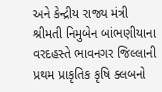અને કેન્દ્રીય રાજ્ય મંત્રી
શ્રીમતી નિમુબેન બાંભણીયાના વરદહસ્તે ભાવનગર જિલ્લાની પ્રથમ પ્રાકૃતિક કૃષિ ક્લબનો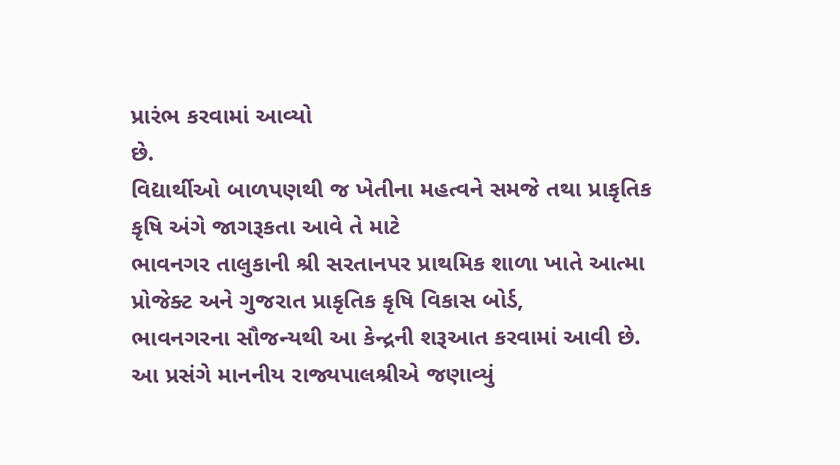પ્રારંભ કરવામાં આવ્યો
છે.
વિદ્યાર્થીઓ બાળપણથી જ ખેતીના મહત્વને સમજે તથા પ્રાકૃતિક કૃષિ અંગે જાગરૂકતા આવે તે માટે
ભાવનગર તાલુકાની શ્રી સરતાનપર પ્રાથમિક શાળા ખાતે આત્મા પ્રોજેક્ટ અને ગુજરાત પ્રાકૃતિક કૃષિ વિકાસ બોર્ડ,
ભાવનગરના સૌજન્યથી આ કેન્દ્રની શરૂઆત કરવામાં આવી છે.
આ પ્રસંગે માનનીય રાજ્યપાલશ્રીએ જણાવ્યું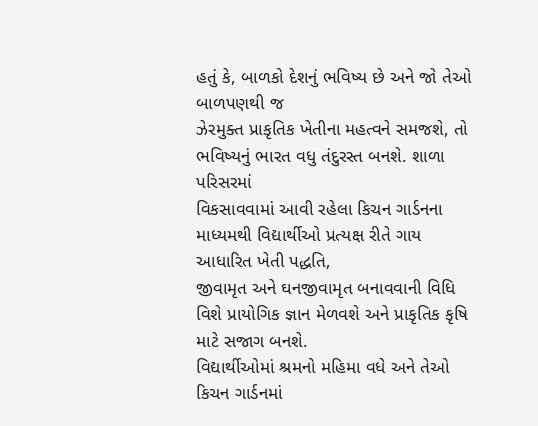હતું કે, બાળકો દેશનું ભવિષ્ય છે અને જો તેઓ બાળપણથી જ
ઝેરમુક્ત પ્રાકૃતિક ખેતીના મહત્વને સમજશે, તો ભવિષ્યનું ભારત વધુ તંદુરસ્ત બનશે. શાળા પરિસરમાં
વિકસાવવામાં આવી રહેલા કિચન ગાર્ડનના માધ્યમથી વિદ્યાર્થીઓ પ્રત્યક્ષ રીતે ગાય આધારિત ખેતી પદ્ધતિ,
જીવામૃત અને ઘનજીવામૃત બનાવવાની વિધિ વિશે પ્રાયોગિક જ્ઞાન મેળવશે અને પ્રાકૃતિક કૃષિ માટે સજાગ બનશે.
વિદ્યાર્થીઓમાં શ્રમનો મહિમા વધે અને તેઓ કિચન ગાર્ડનમાં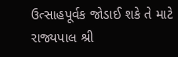ઉત્સાહપૂર્વક જોડાઈ શકે તે માટે રાજ્યપાલ શ્રી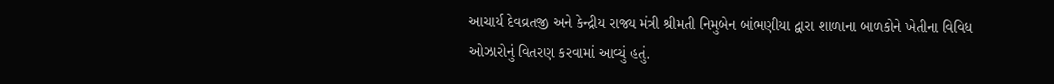આચાર્ય દેવવ્રતજી અને કેન્દ્રીય રાજ્ય મંત્રી શ્રીમતી નિમુબેન બાંભણીયા દ્વારા શાળાના બાળકોને ખેતીના વિવિધ
ઓઝારોનું વિતરણ કરવામાં આવ્યું હતું.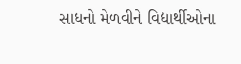સાધનો મેળવીને વિદ્યાર્થીઓના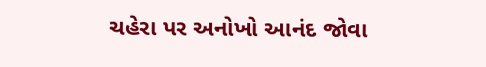ચહેરા પર અનોખો આનંદ જોવા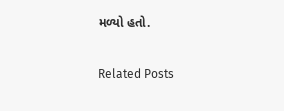મળ્યો હતો.

Related Posts